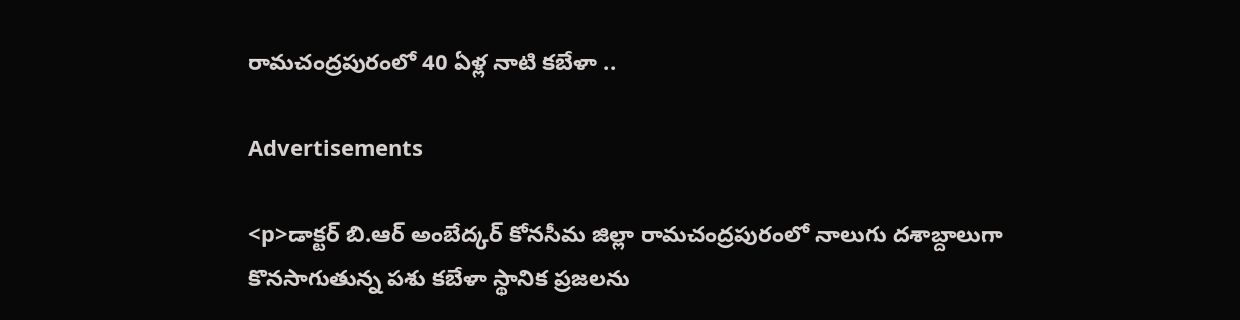రామచంద్రపురంలో 40 ఏళ్ల నాటి కబేళా ..

Advertisements

<p>డాక్టర్ బి.ఆర్ అంబేద్కర్ కోనసీమ జిల్లా రామచంద్రపురంలో నాలుగు దశాబ్దాలుగా కొనసాగుతున్న పశు కబేళా స్థానిక ప్రజలను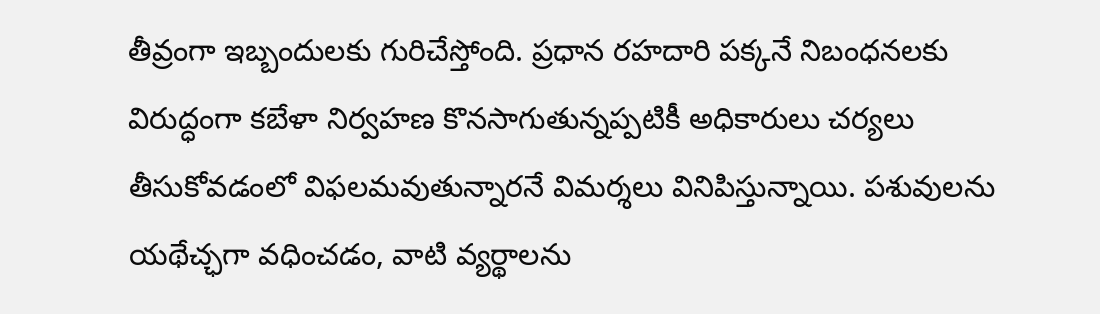తీవ్రంగా ఇబ్బందులకు గురిచేస్తోంది. ప్రధాన రహదారి పక్కనే నిబంధనలకు విరుద్ధంగా కబేళా నిర్వహణ కొనసాగుతున్నప్పటికీ అధికారులు చర్యలు తీసుకోవడంలో విఫలమవుతున్నారనే విమర్శలు వినిపిస్తున్నాయి. పశువులను యథేచ్ఛగా వధించడం, వాటి వ్యర్థాలను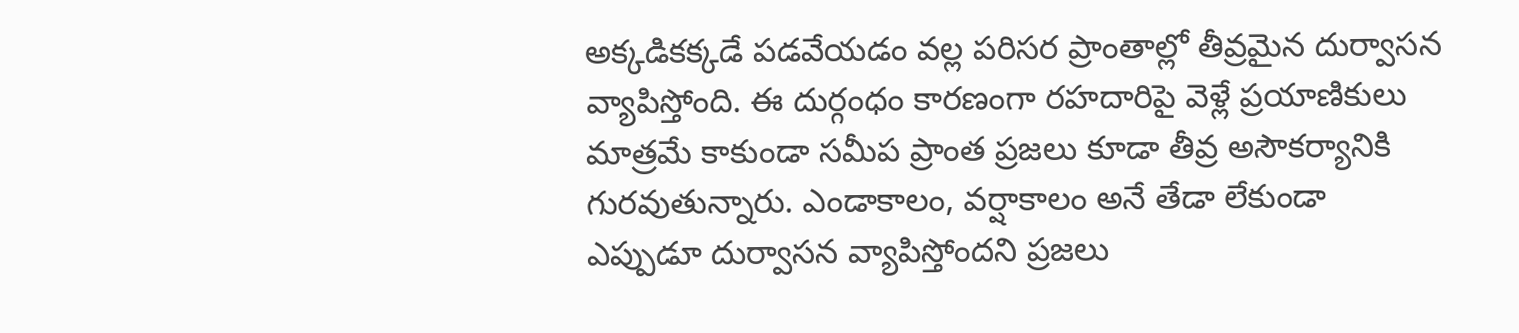అక్కడికక్కడే పడవేయడం వల్ల పరిసర ప్రాంతాల్లో తీవ్రమైన దుర్వాసన వ్యాపిస్తోంది. ఈ దుర్గంధం కారణంగా రహదారిపై వెళ్లే ప్రయాణికులు మాత్రమే కాకుండా సమీప ప్రాంత ప్రజలు కూడా తీవ్ర అసౌకర్యానికి గురవుతున్నారు. ఎండాకాలం, వర్షాకాలం అనే తేడా లేకుండా ఎప్పుడూ దుర్వాసన వ్యాపిస్తోందని ప్రజలు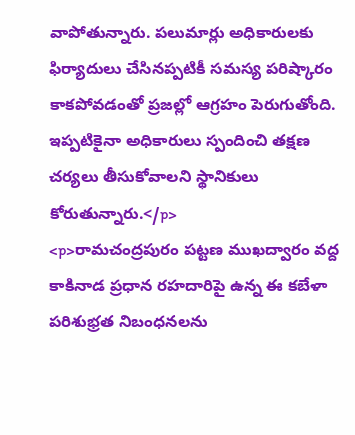వాపోతున్నారు. పలుమార్లు అధికారులకు ఫిర్యాదులు చేసినప్పటికీ సమస్య పరిష్కారం కాకపోవడంతో ప్రజల్లో ఆగ్రహం పెరుగుతోంది. ఇప్పటికైనా అధికారులు స్పందించి తక్షణ చర్యలు తీసుకోవాలని స్థానికులు కోరుతున్నారు.</p>
<p>రామచంద్రపురం పట్టణ ముఖద్వారం వద్ద కాకినాడ ప్రధాన రహదారిపై ఉన్న ఈ కబేళా పరిశుభ్రత నిబంధనలను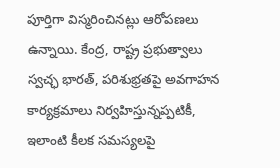పూర్తిగా విస్మరించినట్లు ఆరోపణలు ఉన్నాయి. కేంద్ర, రాష్ట్ర ప్రభుత్వాలు స్వచ్ఛ భారత్, పరిశుభ్రతపై అవగాహన కార్యక్రమాలు నిర్వహిస్తున్నప్పటికీ, ఇలాంటి కీలక సమస్యలపై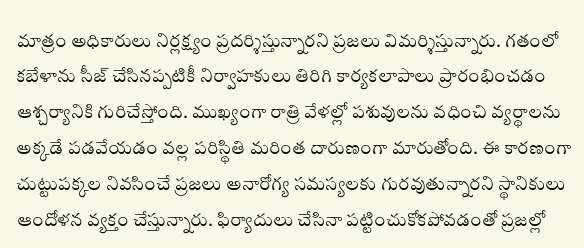మాత్రం అధికారులు నిర్లక్ష్యం ప్రదర్శిస్తున్నారని ప్రజలు విమర్శిస్తున్నారు. గతంలో కబేళాను సీజ్ చేసినప్పటికీ నిర్వాహకులు తిరిగి కార్యకలాపాలు ప్రారంభించడం ఆశ్చర్యానికి గురిచేస్తోంది. ముఖ్యంగా రాత్రి వేళల్లో పశువులను వధించి వ్యర్థాలను అక్కడే పడవేయడం వల్ల పరిస్థితి మరింత దారుణంగా మారుతోంది. ఈ కారణంగా చుట్టుపక్కల నివసించే ప్రజలు అనారోగ్య సమస్యలకు గురవుతున్నారని స్థానికులు ఆందోళన వ్యక్తం చేస్తున్నారు. ఫిర్యాదులు చేసినా పట్టించుకోకపోవడంతో ప్రజల్లో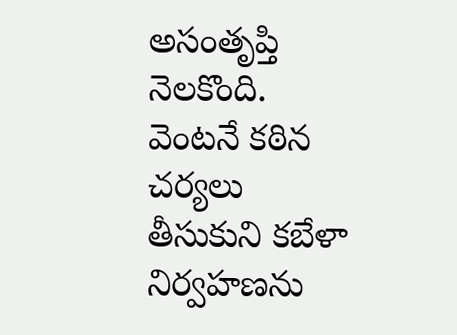అసంతృప్తి నెలకొంది. వెంటనే కఠిన చర్యలు తీసుకుని కబేళా నిర్వహణను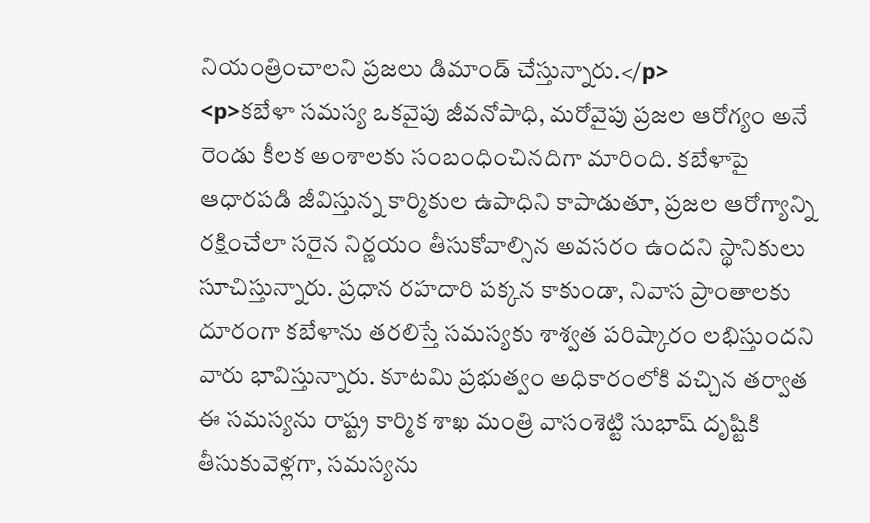నియంత్రించాలని ప్రజలు డిమాండ్ చేస్తున్నారు.</p>
<p>కబేళా సమస్య ఒకవైపు జీవనోపాధి, మరోవైపు ప్రజల ఆరోగ్యం అనే రెండు కీలక అంశాలకు సంబంధించినదిగా మారింది. కబేళాపై ఆధారపడి జీవిస్తున్న కార్మికుల ఉపాధిని కాపాడుతూ, ప్రజల ఆరోగ్యాన్ని రక్షించేలా సరైన నిర్ణయం తీసుకోవాల్సిన అవసరం ఉందని స్థానికులు సూచిస్తున్నారు. ప్రధాన రహదారి పక్కన కాకుండా, నివాస ప్రాంతాలకు దూరంగా కబేళాను తరలిస్తే సమస్యకు శాశ్వత పరిష్కారం లభిస్తుందని వారు భావిస్తున్నారు. కూటమి ప్రభుత్వం అధికారంలోకి వచ్చిన తర్వాత ఈ సమస్యను రాష్ట్ర కార్మిక శాఖ మంత్రి వాసంశెట్టి సుభాష్ దృష్టికి తీసుకువెళ్లగా, సమస్యను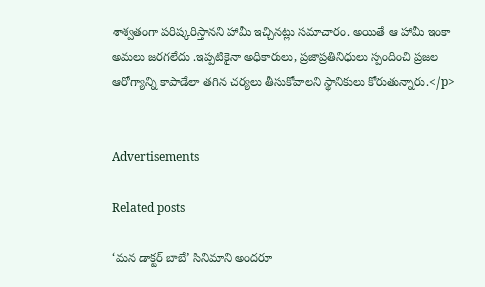శాశ్వతంగా పరిష్కరిస్తానని హామీ ఇచ్చినట్లు సమాచారం. అయితే ఆ హామీ ఇంకా అమలు జరగలేదు .ఇప్పటికైనా అధికారులు, ప్రజాప్రతినిధులు స్పందించి ప్రజల ఆరోగ్యాన్ని కాపాడేలా తగిన చర్యలు తీసుకోవాలని స్థానికులు కోరుతున్నారు.</p>


Advertisements

Related posts

‘మన డాక్టర్ బాబే’ సినిమాని అందరూ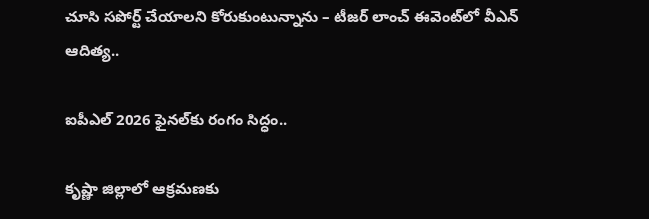చూసి సపోర్ట్ చేయాలని కోరుకుంటున్నాను – టీజర్ లాంచ్ ఈవెంట్‌లో వీఎన్ ఆదిత్య..

ఐపీఎల్‌ 2026 ఫైనల్‌కు రంగం సిద్ధం..

కృష్ణా జిల్లాలో ఆక్రమణకు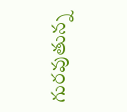గురవుతున్న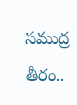సముద్ర తీరం..